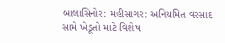બાલાસિનોર: મહીસાગર: અનિયમિત વરસાદ સામે ખેડૂતો માટે વિશેષ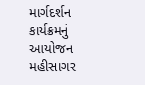માર્ગદર્શન કાર્યક્રમનું આયોજન
મહીસાગર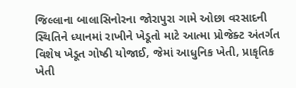જિલ્લાના બાલાસિનોરના જોરાપુરા ગામે ઓછા વરસાદની સ્થિતિને ધ્યાનમાં રાખીને ખેડૂતો માટે આત્મા પ્રોજેક્ટ અંતર્ગત વિશેષ ખેડૂત ગોષ્ઠી યોજાઈ, જેમાં આધુનિક ખેતી, પ્રાકૃતિક ખેતી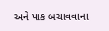અને પાક બચાવવાના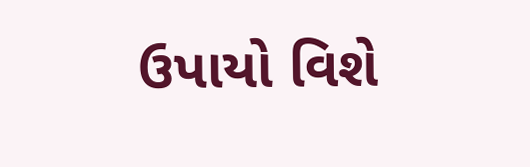ઉપાયો વિશે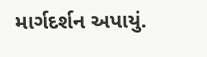માર્ગદર્શન અપાયું.